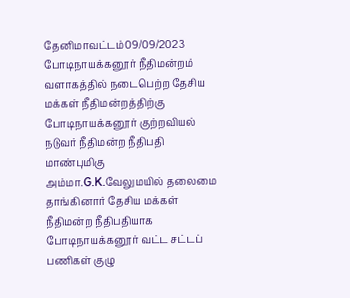தேனிமாவட்டம்09/09/2023 போடிநாயக்கனூர் நீதிமன்றம் வளாகத்தில் நடைபெற்ற தேசிய மக்கள் நீதிமன்றத்திற்கு போடிநாயக்கனூர் குற்றவியல் நடுவர் நீதிமன்ற நீதிபதி மாண்புமிகு அம்மா.G.K.வேலுமயில் தலைமை தாங்கினார் தேசிய மக்கள் நீதிமன்ற நீதிபதியாக போடிநாயக்கனூர் வட்ட சட்டப் பணிகள் குழு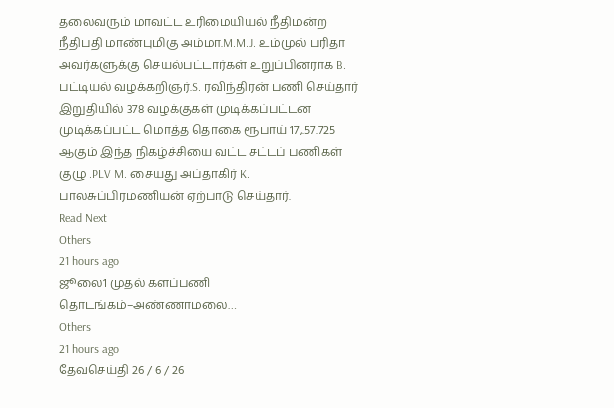தலைவரும் மாவட்ட உரிமையியல் நீதிமன்ற நீதிபதி மாண்புமிகு அம்மா.M.M.J. உம்முல் பரிதா அவர்களுக்கு செயல்பட்டார்கள் உறுப்பினராக B. பட்டியல் வழக்கறிஞர்.S. ரவிந்திரன் பணி செய்தார் இறுதியில் 378 வழக்குகள் முடிக்கப்பட்டன முடிக்கப்பட்ட மொத்த தொகை ரூபாய் 17,.57.725 ஆகும் இந்த நிகழ்ச்சியை வட்ட சட்டப் பணிகள் குழு .PLV M. சையது அப்தாகிர் K. பாலசுப்பிரமணியன் ஏற்பாடு செய்தார்.
Read Next
Others
21 hours ago
ஜூலை1 முதல் களப்பணி தொடங்கம்–அண்ணாமலை…
Others
21 hours ago
தேவசெய்தி 26 / 6 / 26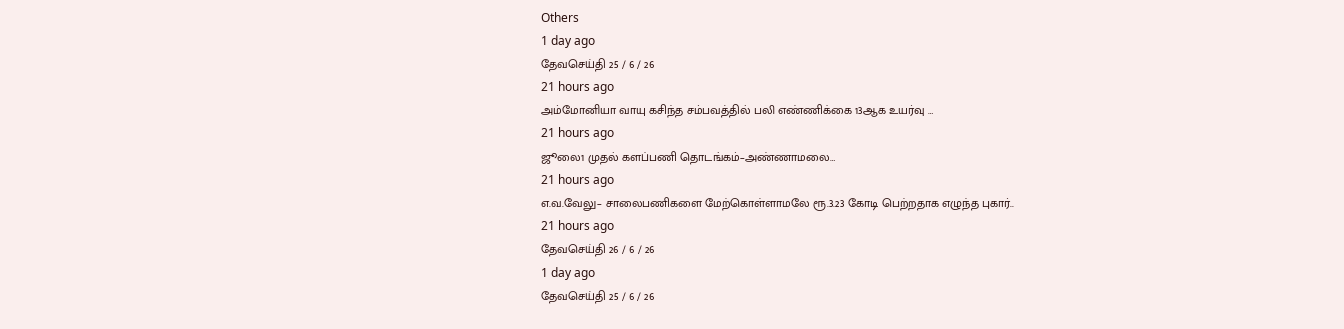Others
1 day ago
தேவசெய்தி 25 / 6 / 26
21 hours ago
அம்மோனியா வாயு கசிந்த சம்பவத்தில் பலி எண்ணிக்கை 13ஆக உயர்வு …
21 hours ago
ஜூலை1 முதல் களப்பணி தொடங்கம்–அண்ணாமலை…
21 hours ago
எ.வ.வேலு– சாலைபணிகளை மேற்கொள்ளாமலே ரூ.3.23 கோடி பெற்றதாக எழுந்த புகார்..
21 hours ago
தேவசெய்தி 26 / 6 / 26
1 day ago
தேவசெய்தி 25 / 6 / 26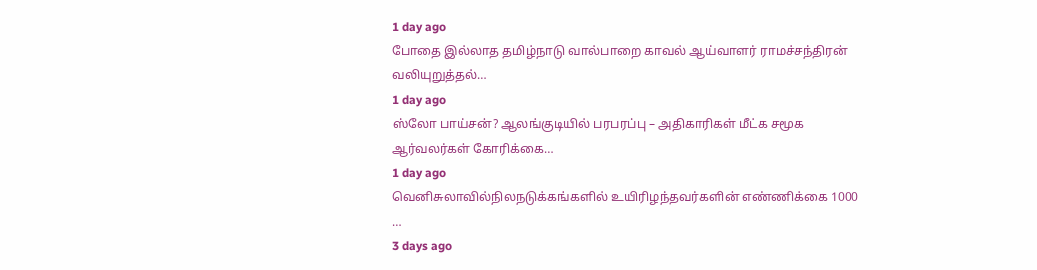1 day ago
போதை இல்லாத தமிழ்நாடு வால்பாறை காவல் ஆய்வாளர் ராமச்சந்திரன் வலியுறுத்தல்…
1 day ago
ஸ்லோ பாய்சன்? ஆலங்குடியில் பரபரப்பு – அதிகாரிகள் மீட்க சமூக ஆர்வலர்கள் கோரிக்கை…
1 day ago
வெனிசுலாவில்நிலநடுக்கங்களில் உயிரிழந்தவர்களின் எண்ணிக்கை 1000 …
3 days ago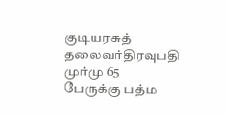குடியரசுத் தலைவர்திரவுபதி முர்மு 65 பேருக்கு பத்ம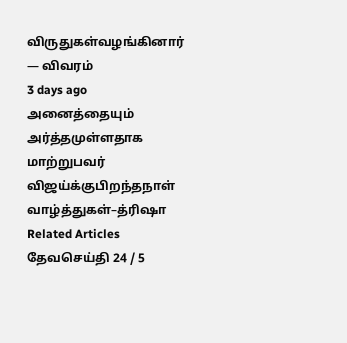விருதுகள்வழங்கினார் — விவரம்
3 days ago
அனைத்தையும் அர்த்தமுள்ளதாக மாற்றுபவர் விஜய்க்குபிறந்தநாள் வாழ்த்துகள்–த்ரிஷா
Related Articles
தேவசெய்தி 24 / 5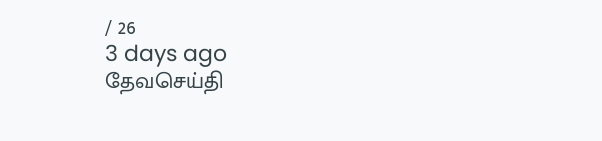/ 26
3 days ago
தேவசெய்தி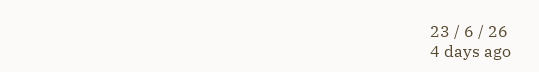23 / 6 / 26
4 days ago